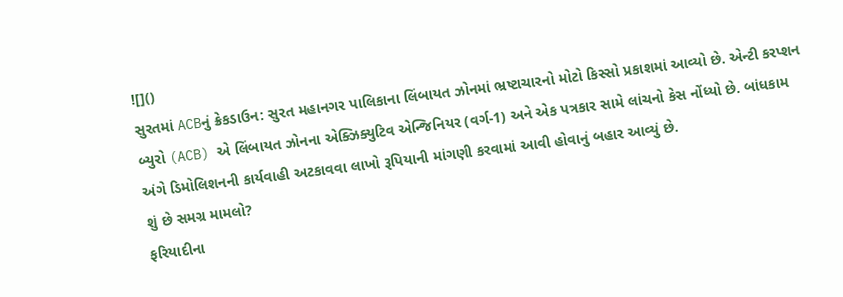![]()
સુરતમાં ACBનું ક્રેકડાઉન: સુરત મહાનગર પાલિકાના લિંબાયત ઝોનમાં ભ્રષ્ટાચારનો મોટો કિસ્સો પ્રકાશમાં આવ્યો છે. એન્ટી કરપ્શન બ્યુરો (ACB) એ લિંબાયત ઝોનના એક્ઝિક્યુટિવ એન્જિનિયર (વર્ગ-1) અને એક પત્રકાર સામે લાંચનો કેસ નોંધ્યો છે. બાંધકામ અંગે ડિમોલિશનની કાર્યવાહી અટકાવવા લાખો રૂપિયાની માંગણી કરવામાં આવી હોવાનું બહાર આવ્યું છે.
શું છે સમગ્ર મામલો?
ફરિયાદીના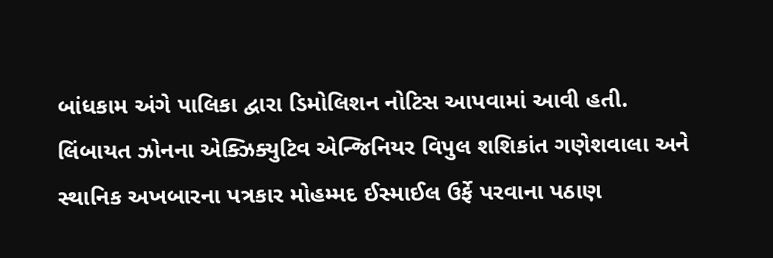બાંધકામ અંગે પાલિકા દ્વારા ડિમોલિશન નોટિસ આપવામાં આવી હતી. લિંબાયત ઝોનના એક્ઝિક્યુટિવ એન્જિનિયર વિપુલ શશિકાંત ગણેશવાલા અને સ્થાનિક અખબારના પત્રકાર મોહમ્મદ ઈસ્માઈલ ઉર્ફે પરવાના પઠાણ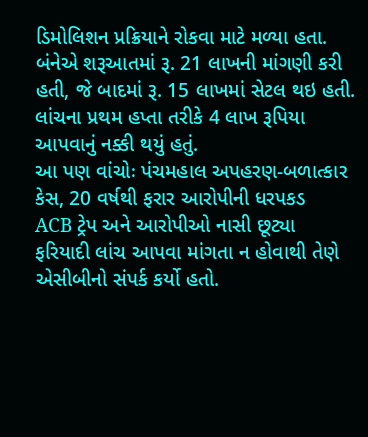ડિમોલિશન પ્રક્રિયાને રોકવા માટે મળ્યા હતા. બંનેએ શરૂઆતમાં રૂ. 21 લાખની માંગણી કરી હતી, જે બાદમાં રૂ. 15 લાખમાં સેટલ થઇ હતી. લાંચના પ્રથમ હપ્તા તરીકે 4 લાખ રૂપિયા આપવાનું નક્કી થયું હતું.
આ પણ વાંચોઃ પંચમહાલ અપહરણ-બળાત્કાર કેસ, 20 વર્ષથી ફરાર આરોપીની ધરપકડ
ACB ટ્રેપ અને આરોપીઓ નાસી છૂટ્યા
ફરિયાદી લાંચ આપવા માંગતા ન હોવાથી તેણે એસીબીનો સંપર્ક કર્યો હતો.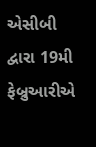એસીબી દ્વારા 19મી ફેબ્રુઆરીએ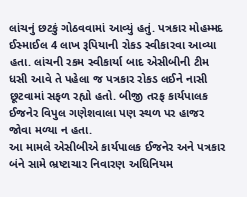લાંચનું છટકું ગોઠવવામાં આવ્યું હતું. પત્રકાર મોહમ્મદ ઈસ્માઈલ 4 લાખ રૂપિયાની રોકડ સ્વીકારવા આવ્યા હતા. લાંચની રકમ સ્વીકાર્યા બાદ એસીબીની ટીમ ધસી આવે તે પહેલા જ પત્રકાર રોકડ લઈને નાસી છૂટવામાં સફળ રહ્યો હતો. બીજી તરફ કાર્યપાલક ઈજનેર વિપુલ ગણેશવાલા પણ સ્થળ પર હાજર જોવા મળ્યા ન હતા.
આ મામલે એસીબીએ કાર્યપાલક ઈજનેર અને પત્રકાર બંને સામે ભ્રષ્ટાચાર નિવારણ અધિનિયમ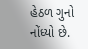હેઠળ ગુનો નોંધ્યો છે.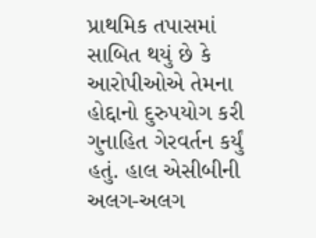પ્રાથમિક તપાસમાં સાબિત થયું છે કે આરોપીઓએ તેમના હોદ્દાનો દુરુપયોગ કરી ગુનાહિત ગેરવર્તન કર્યું હતું. હાલ એસીબીની અલગ-અલગ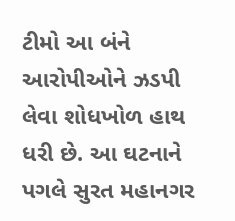ટીમો આ બંને આરોપીઓને ઝડપી લેવા શોધખોળ હાથ ધરી છે. આ ઘટનાને પગલે સુરત મહાનગર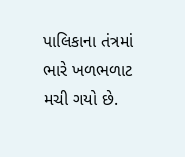પાલિકાના તંત્રમાં ભારે ખળભળાટ મચી ગયો છે.